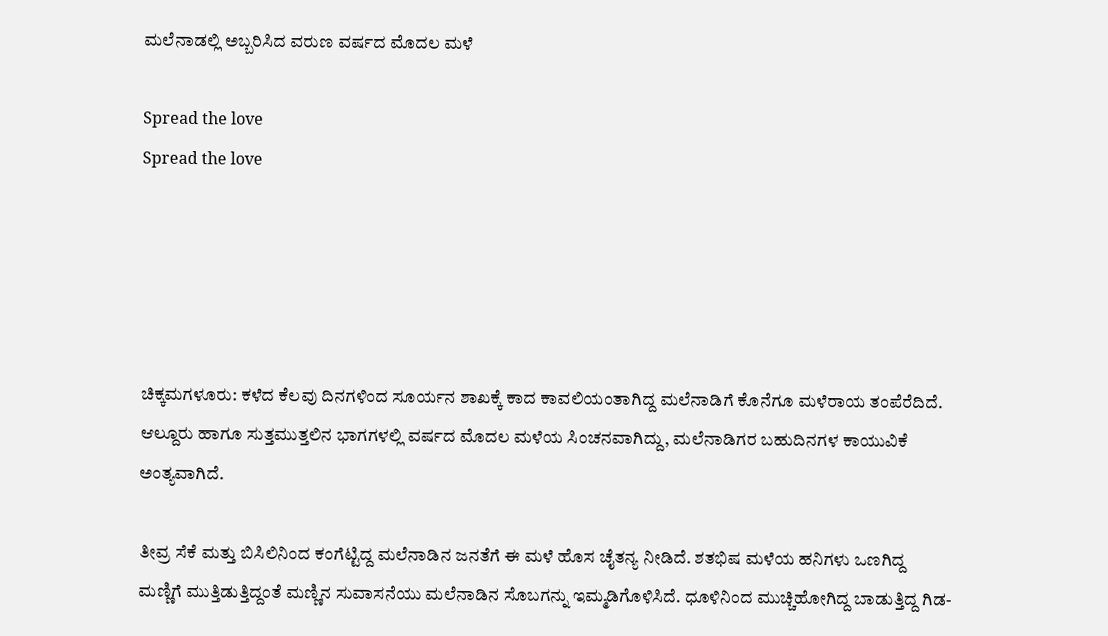ಮಲೆನಾಡಲ್ಲಿ ಅಬ್ಬರಿಸಿದ ವರುಣ ವರ್ಷದ ಮೊದಲ ಮಳೆ

Spread the love
Spread the love





ಚಿಕ್ಕಮಗಳೂರು: ಕಳೆದ ಕೆಲವು ದಿನಗಳಿಂದ ಸೂರ್ಯನ ಶಾಖಕ್ಕೆ ಕಾದ ಕಾವಲಿಯಂತಾಗಿದ್ದ ಮಲೆನಾಡಿಗೆ ಕೊನೆಗೂ ಮಳೆರಾಯ ತಂಪೆರೆದಿದೆ. ಆಲ್ದೂರು ಹಾಗೂ ಸುತ್ತಮುತ್ತಲಿನ ಭಾಗಗಳಲ್ಲಿ ವರ್ಷದ ಮೊದಲ ಮಳೆಯ ಸಿಂಚನವಾಗಿದ್ದು, ಮಲೆನಾಡಿಗರ ಬಹುದಿನಗಳ ಕಾಯುವಿಕೆ ಅಂತ್ಯವಾಗಿದೆ.

ತೀವ್ರ ಸೆಕೆ ಮತ್ತು ಬಿಸಿಲಿನಿಂದ ಕಂಗೆಟ್ಟಿದ್ದ ಮಲೆನಾಡಿನ ಜನತೆಗೆ ಈ ಮಳೆ ಹೊಸ ಚೈತನ್ಯ ನೀಡಿದೆ. ಶತಭಿಷ ಮಳೆಯ ಹನಿಗಳು ಒಣಗಿದ್ದ ಮಣ್ಣಿಗೆ ಮುತ್ತಿಡುತ್ತಿದ್ದಂತೆ ಮಣ್ಣಿನ ಸುವಾಸನೆಯು ಮಲೆನಾಡಿನ ಸೊಬಗನ್ನು ಇಮ್ಮಡಿಗೊಳಿಸಿದೆ. ಧೂಳಿನಿಂದ ಮುಚ್ಚಿಹೋಗಿದ್ದ ಬಾಡುತ್ತಿದ್ದ ಗಿಡ-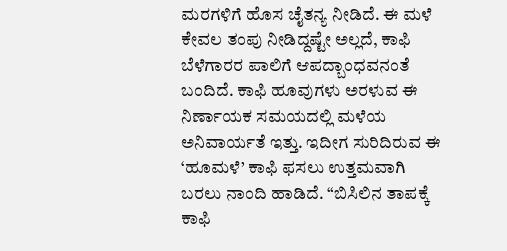ಮರಗಳಿಗೆ ಹೊಸ ಚೈತನ್ಯ ನೀಡಿದೆ. ಈ ಮಳೆ ಕೇವಲ ತಂಪು ನೀಡಿದ್ದಷ್ಟೇ ಅಲ್ಲದೆ, ಕಾಫಿ ಬೆಳೆಗಾರರ ಪಾಲಿಗೆ ಆಪದ್ಬಾಂಧವನಂತೆ ಬಂದಿದೆ. ಕಾಫಿ ಹೂವುಗಳು ಅರಳುವ ಈ ನಿರ್ಣಾಯಕ ಸಮಯದಲ್ಲಿ ಮಳೆಯ ಅನಿವಾರ್ಯತೆ ಇತ್ತು. ಇದೀಗ ಸುರಿದಿರುವ ಈ ‘ಹೂಮಳೆ’ ಕಾಫಿ ಫಸಲು ಉತ್ತಮವಾಗಿ ಬರಲು ನಾಂದಿ ಹಾಡಿದೆ. “ಬಿಸಿಲಿನ ತಾಪಕ್ಕೆ ಕಾಫಿ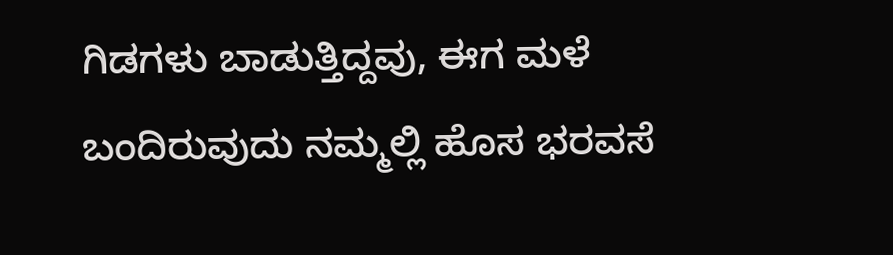ಗಿಡಗಳು ಬಾಡುತ್ತಿದ್ದವು, ಈಗ ಮಳೆ ಬಂದಿರುವುದು ನಮ್ಮಲ್ಲಿ ಹೊಸ ಭರವಸೆ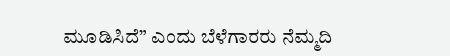ಮೂಡಿಸಿದೆ” ಎಂದು ಬೆಳೆಗಾರರು ನೆಮ್ಮದಿ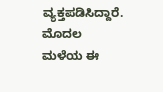ವ್ಯಕ್ತಪಡಿಸಿದ್ದಾರೆ. ಮೊದಲ ಮಳೆಯ ಈ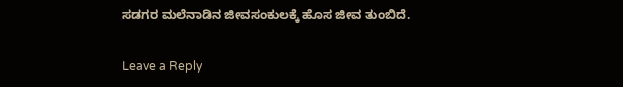ಸಡಗರ ಮಲೆನಾಡಿನ ಜೀವಸಂಕುಲಕ್ಕೆ ಹೊಸ ಜೀವ ತುಂಬಿದೆ.

Leave a Reply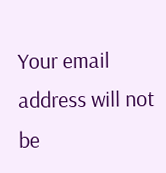Your email address will not be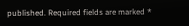published. Required fields are marked *